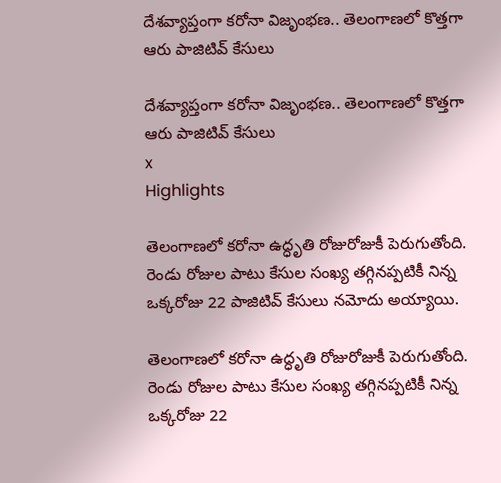దేశవ్యాప్తంగా కరోనా విజృంభణ.. తెలంగాణలో కొత్తగా ఆరు పాజిటివ్ కేసులు

దేశవ్యాప్తంగా కరోనా విజృంభణ.. తెలంగాణలో కొత్తగా ఆరు పాజిటివ్ కేసులు
x
Highlights

తెలంగాణలో కరోనా ఉద్ధృతి రోజురోజుకీ పెరుగుతోంది. రెండు రోజుల పాటు కేసుల సంఖ్య తగ్గినప్పటికీ నిన్న ఒక్కరోజు 22 పాజిటివ్ కేసులు నమోదు అయ్యాయి.

తెలంగాణలో కరోనా ఉద్ధృతి రోజురోజుకీ పెరుగుతోంది. రెండు రోజుల పాటు కేసుల సంఖ్య తగ్గినప్పటికీ నిన్న ఒక్కరోజు 22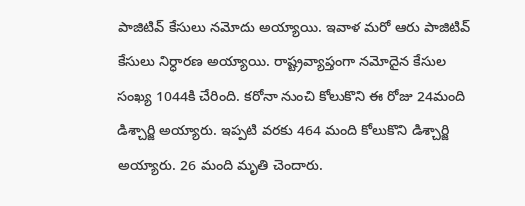పాజిటివ్ కేసులు నమోదు అయ్యాయి. ఇవాళ మరో ఆరు పాజిటివ్ కేసులు నిర్ధారణ అయ్యాయి. రాష్ట్రవ్యాప్తంగా నమోదైన కేసుల సంఖ్య 1044కి చేరింది. కరోనా నుంచి కోలుకొని ఈ రోజు 24మంది డిశ్చార్జి అయ్యారు. ఇప్పటి వరకు 464 మంది కోలుకొని డిశ్చార్జి అయ్యారు. 26 మంది మృతి చెందారు.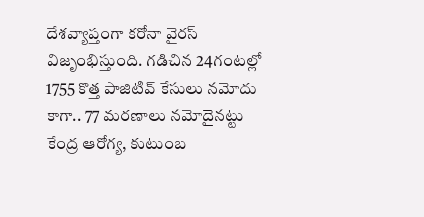దేశవ్యాప్తంగా కరోనా వైరస్ విజృంభిస్తుంది. గడిచిన 24గంటల్లో 1755 కొత్త పాజిటివ్‌ కేసులు నమోదు కాగా.. 77 మరణాలు నమోదైనట్టు కేంద్ర ఆరోగ్య, కుటుంబ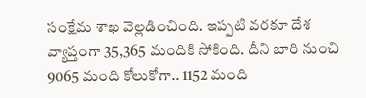సంక్షేమ శాఖ వెల్లడించింది. ఇప్పటి వరకూ దేశ వ్యాప్తంగా 35,365 మందికి సోకింది. దీని బారి నుంచి 9065 మంది కోలుకోగా.. 1152 మంది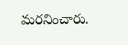మరనించారు.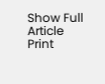Show Full Article
Print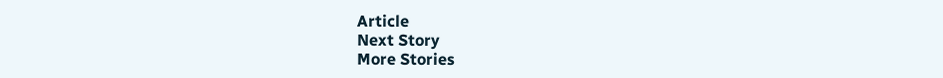Article
Next Story
More Stories